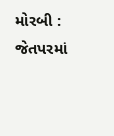મોરબી : જેતપરમાં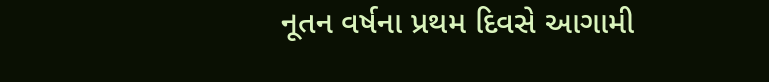નૂતન વર્ષના પ્રથમ દિવસે આગામી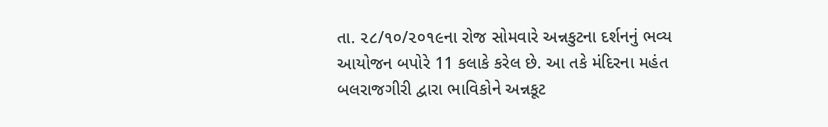તા. ૨૮/૧૦/૨૦૧૯ના રોજ સોમવારે અન્નકુટના દર્શનનું ભવ્ય આયોજન બપોરે 11 કલાકે કરેલ છે. આ તકે મંદિરના મહંત બલરાજગીરી દ્વારા ભાવિકોને અન્નકૂટ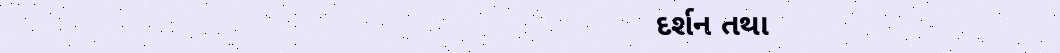દર્શન તથા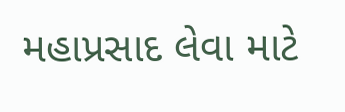મહાપ્રસાદ લેવા માટે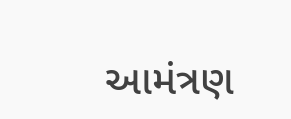આમંત્રણ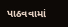પાઠવવામાં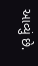આવ્યું છે.